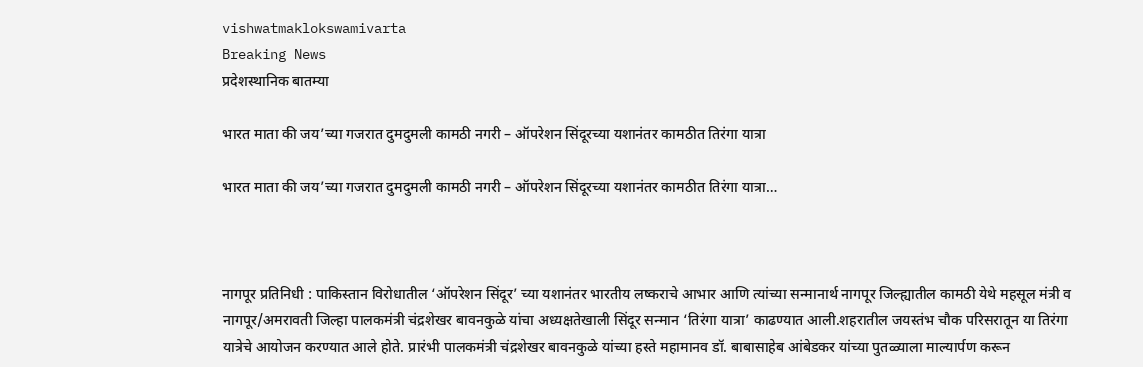vishwatmaklokswamivarta
Breaking News
प्रदेशस्थानिक बातम्या

भारत माता की जय’च्या गजरात दुमदुमली कामठी नगरी – ऑपरेशन सिंदूरच्या यशानंतर कामठीत तिरंगा यात्रा

भारत माता की जय’च्या गजरात दुमदुमली कामठी नगरी – ऑपरेशन सिंदूरच्या यशानंतर कामठीत तिरंगा यात्रा…



नागपूर प्रतिनिधी : पाकिस्तान विरोधातील ‘ऑपरेशन सिंदूर’ च्या यशानंतर भारतीय लष्कराचे आभार आणि त्यांच्या सन्मानार्थ नागपूर जिल्ह्यातील कामठी येथे महसूल मंत्री व नागपूर/अमरावती जिल्हा पालकमंत्री चंद्रशेखर बावनकुळे यांचा अध्यक्षतेखाली सिंदूर सन्मान ‘तिरंगा यात्रा’ काढण्यात आली.शहरातील जयस्तंभ चौक परिसरातून या तिरंगा यात्रेचे आयोजन करण्यात आले होते. प्रारंभी पालकमंत्री चंद्रशेखर बावनकुळे यांच्या हस्ते महामानव डॉ. बाबासाहेब आंबेडकर यांच्या पुतळ्याला माल्यार्पण करून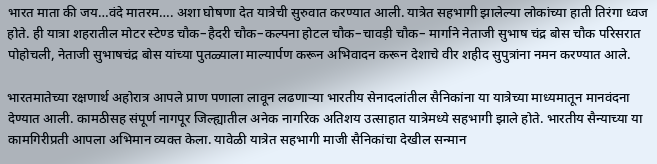भारत माता की जय…वंदे मातरम…. अशा घोषणा देत यात्रेची सुरुवात करण्यात आली. यात्रेत सहभागी झालेल्या लोकांच्या हाती तिरंगा ध्वज होते. ही यात्रा शहरातील मोटर स्टेण्ड चौक–हैदरी चौक–कल्पना होटल चौक–चावड़ी चौक– मार्गाने नेताजी सुभाष चंद्र बोस चौक परिसरात पोहोचली, नेताजी सुभाषचंद्र बोस यांच्या पुतळ्याला माल्यार्पण करून अभिवादन करून देशाचे वीर शहीद सुपुत्रांना नमन करण्यात आले.

भारतमातेच्या रक्षणार्थ अहोरात्र आपले प्राण पणाला लावून लढणाऱ्या भारतीय सेनादलांतील सैनिकांना या यात्रेच्या माध्यमातून मानवंदना देण्यात आली. कामठीसह संपूर्ण नागपूर जिल्ह्यातील अनेक नागरिक अतिशय उत्साहात यात्रेमध्ये सहभागी झाले होते. भारतीय सैन्याच्या या कामगिरीप्रती आपला अभिमान व्यक्त केला. यावेळी यात्रेत सहभागी माजी सैनिकांचा देखील सन्मान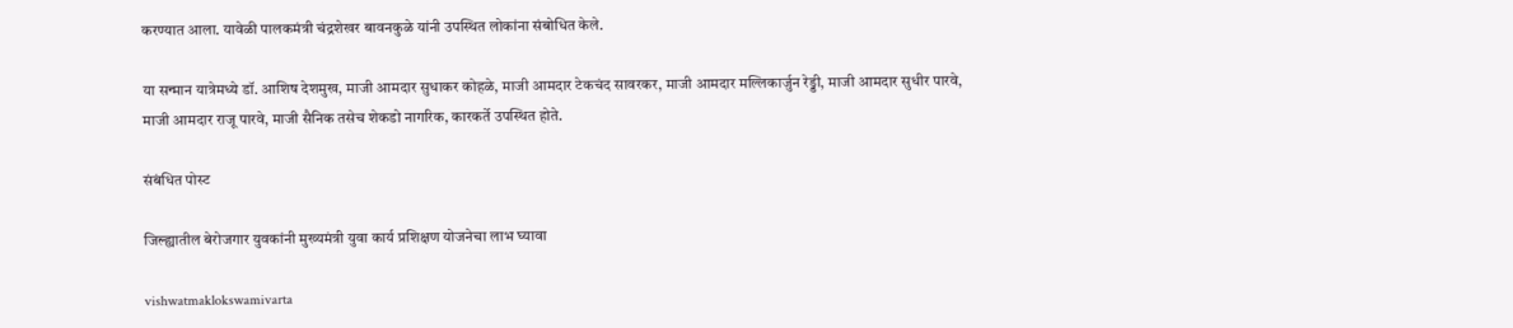करण्यात आला. यावेळी पालकमंत्री चंद्रशेखर बावनकुळे यांनी उपस्थित लोकांना संबोधित केले.

या सन्मान यात्रेमध्ये डॉ. आशिष देशमुख, माजी आमदार सुधाकर कोहळे, माजी आमदार टेकचंद सावरकर, माजी आमदार मल्लिकार्जुन रेड्डी, माजी आमदार सुधीर पारवे, माजी आमदार राजू पारवे, माजी सैनिक तसेच शेकडो नागरिक, कारकर्ते उपस्थित होते.

संबंधित पोस्ट

जिल्ह्यातील बेरोजगार युवकांनी मुख्यमंत्री युवा कार्य प्रशिक्षण योजनेचा लाभ घ्यावा

vishwatmaklokswamivarta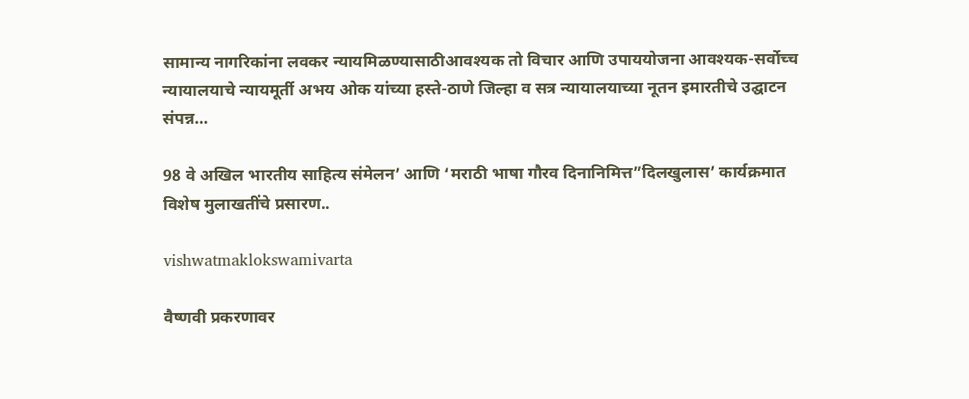सामान्य नागरिकांना लवकर न्यायमिळण्यासाठीआवश्यक तो विचार आणि उपाययोजना आवश्यक-सर्वोच्च न्यायालयाचे न्यायमूर्ती अभय ओक यांच्या हस्ते-ठाणे जिल्हा व सत्र न्यायालयाच्या नूतन इमारतीचे उद्घाटन संपन्न…

98 वे अखिल भारतीय साहित्य संमेलन’ आणि ‘मराठी भाषा गौरव दिनानिमित्त”दिलखुलास’ कार्यक्रमात विशेष मुलाखतींचे प्रसारण..

vishwatmaklokswamivarta

वैष्णवी प्रकरणावर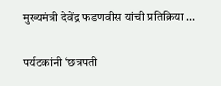मुख्यमंत्री देवेंद्र फडणवीस यांची प्रतिक्रिया …

पर्यटकांनी ‘छत्रपती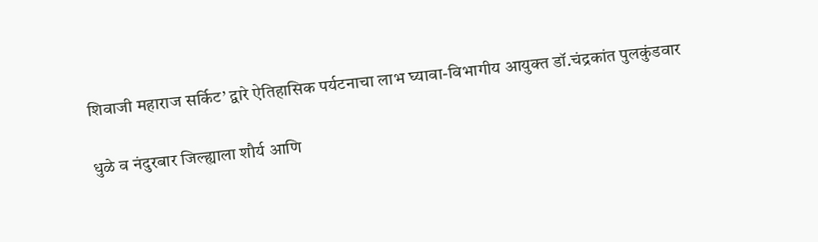शिवाजी महाराज सर्किट’ द्वारे ऐतिहासिक पर्यटनाचा लाभ घ्यावा-विभागीय आयुक्त डॉ.चंद्रकांत पुलकुंडवार

धुळे व नंदुरबार जिल्ह्याला शौर्य आणि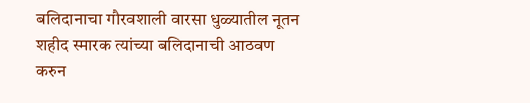बलिदानाचा गौरवशाली वारसा धुळ्यातील नूतन शहीद स्मारक त्यांच्या बलिदानाची आठवण करुन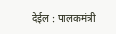देईल : पालकमंत्री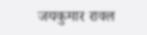जयकुमार रावल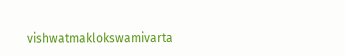vishwatmaklokswamivarta